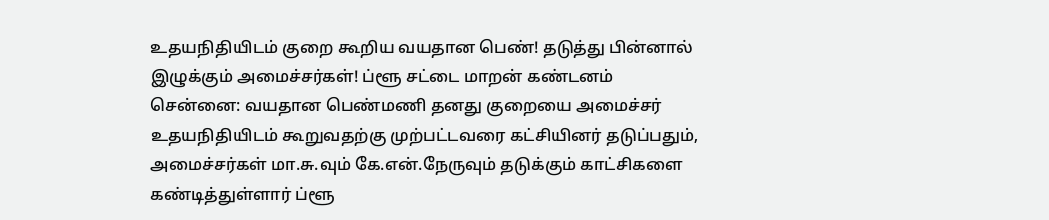உதயநிதியிடம் குறை கூறிய வயதான பெண்! தடுத்து பின்னால் இழுக்கும் அமைச்சர்கள்! ப்ளூ சட்டை மாறன் கண்டனம்
சென்னை: வயதான பெண்மணி தனது குறையை அமைச்சர் உதயநிதியிடம் கூறுவதற்கு முற்பட்டவரை கட்சியினர் தடுப்பதும், அமைச்சர்கள் மா.சு.வும் கே.என்.நேருவும் தடுக்கும் காட்சிகளை கண்டித்துள்ளார் ப்ளூ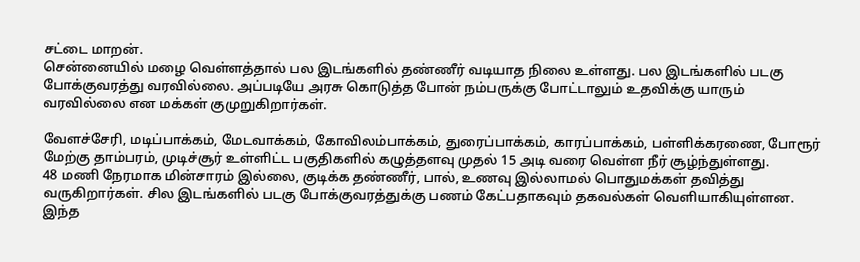சட்டை மாறன்.
சென்னையில் மழை வெள்ளத்தால் பல இடங்களில் தண்ணீர் வடியாத நிலை உள்ளது. பல இடங்களில் படகு போக்குவரத்து வரவில்லை. அப்படியே அரசு கொடுத்த போன் நம்பருக்கு போட்டாலும் உதவிக்கு யாரும் வரவில்லை என மக்கள் குமுறுகிறார்கள்.

வேளச்சேரி, மடிப்பாக்கம், மேடவாக்கம், கோவிலம்பாக்கம், துரைப்பாக்கம், காரப்பாக்கம், பள்ளிக்கரணை, போரூர் மேற்கு தாம்பரம், முடிச்சூர் உள்ளிட்ட பகுதிகளில் கழுத்தளவு முதல் 15 அடி வரை வெள்ள நீர் சூழ்ந்துள்ளது.
48 மணி நேரமாக மின்சாரம் இல்லை, குடிக்க தண்ணீர், பால், உணவு இல்லாமல் பொதுமக்கள் தவித்து வருகிறார்கள். சில இடங்களில் படகு போக்குவரத்துக்கு பணம் கேட்பதாகவும் தகவல்கள் வெளியாகியுள்ளன. இந்த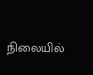நிலையில்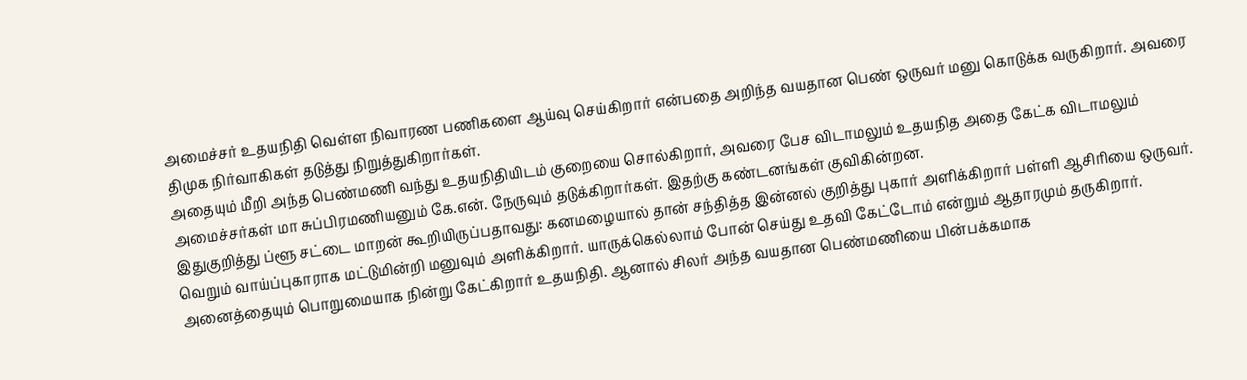அமைச்சர் உதயநிதி வெள்ள நிவாரண பணிகளை ஆய்வு செய்கிறார் என்பதை அறிந்த வயதான பெண் ஒருவர் மனு கொடுக்க வருகிறார். அவரை திமுக நிர்வாகிகள் தடுத்து நிறுத்துகிறார்கள்.
அதையும் மீறி அந்த பெண்மணி வந்து உதயநிதியிடம் குறையை சொல்கிறார், அவரை பேச விடாமலும் உதயநித அதை கேட்க விடாமலும் அமைச்சர்கள் மா சுப்பிரமணியனும் கே.என். நேருவும் தடுக்கிறார்கள். இதற்கு கண்டனங்கள் குவிகின்றன.
இதுகுறித்து ப்ளூ சட்டை மாறன் கூறியிருப்பதாவது: கனமழையால் தான் சந்தித்த இன்னல் குறித்து புகார் அளிக்கிறார் பள்ளி ஆசிரியை ஒருவர். வெறும் வாய்ப்புகாராக மட்டுமின்றி மனுவும் அளிக்கிறார். யாருக்கெல்லாம் போன் செய்து உதவி கேட்டோம் என்றும் ஆதாரமும் தருகிறார்.
அனைத்தையும் பொறுமையாக நின்று கேட்கிறார் உதயநிதி. ஆனால் சிலர் அந்த வயதான பெண்மணியை பின்பக்கமாக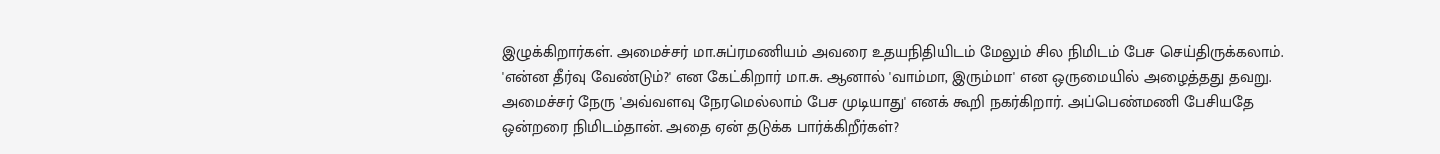இழுக்கிறார்கள். அமைச்சர் மா.சுப்ரமணியம் அவரை உதயநிதியிடம் மேலும் சில நிமிடம் பேச செய்திருக்கலாம். 'என்ன தீர்வு வேண்டும்?' என கேட்கிறார் மா.சு. ஆனால் 'வாம்மா, இரும்மா' என ஒருமையில் அழைத்தது தவறு.
அமைச்சர் நேரு 'அவ்வளவு நேரமெல்லாம் பேச முடியாது' எனக் கூறி நகர்கிறார். அப்பெண்மணி பேசியதே ஒன்றரை நிமிடம்தான். அதை ஏன் தடுக்க பார்க்கிறீர்கள்?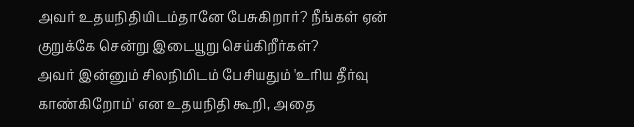அவர் உதயநிதியிடம்தானே பேசுகிறார்? நீங்கள் ஏன் குறுக்கே சென்று இடையூறு செய்கிறீர்கள்?
அவர் இன்னும் சிலநிமிடம் பேசியதும் 'உரிய தீர்வு காண்கிறோம்' என உதயநிதி கூறி, அதை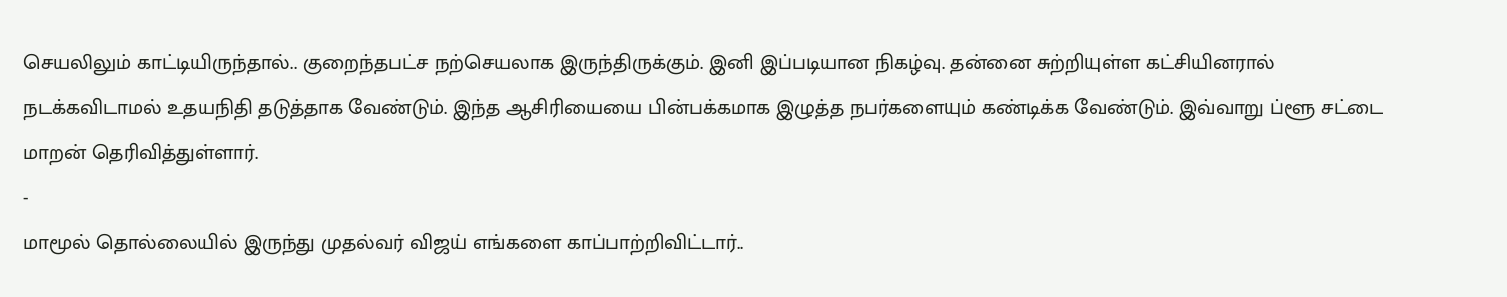செயலிலும் காட்டியிருந்தால்.. குறைந்தபட்ச நற்செயலாக இருந்திருக்கும். இனி இப்படியான நிகழ்வு. தன்னை சுற்றியுள்ள கட்சியினரால் நடக்கவிடாமல் உதயநிதி தடுத்தாக வேண்டும். இந்த ஆசிரியையை பின்பக்கமாக இழுத்த நபர்களையும் கண்டிக்க வேண்டும். இவ்வாறு ப்ளூ சட்டை மாறன் தெரிவித்துள்ளார்.
-
மாமூல் தொல்லையில் இருந்து முதல்வர் விஜய் எங்களை காப்பாற்றிவிட்டார்..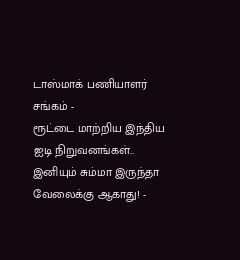டாஸ்மாக் பணியாளர் சங்கம் -
ரூட்டை மாற்றிய இந்திய ஐடி நிறுவனங்கள்.. இனியும் சும்மா இருந்தா வேலைக்கு ஆகாது! -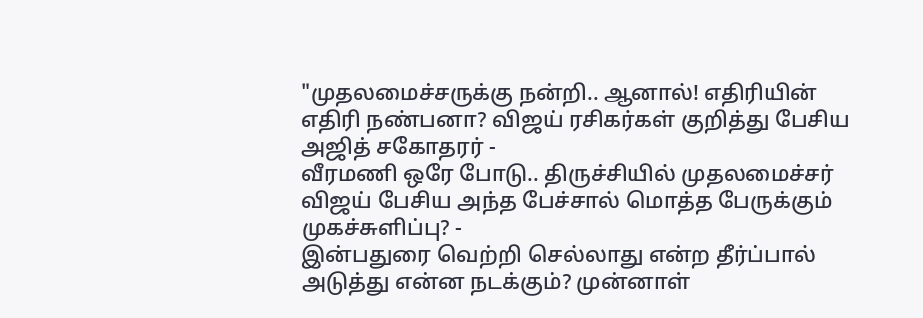"முதலமைச்சருக்கு நன்றி.. ஆனால்! எதிரியின் எதிரி நண்பனா? விஜய் ரசிகர்கள் குறித்து பேசிய அஜித் சகோதரர் -
வீரமணி ஒரே போடு.. திருச்சியில் முதலமைச்சர் விஜய் பேசிய அந்த பேச்சால் மொத்த பேருக்கும் முகச்சுளிப்பு? -
இன்பதுரை வெற்றி செல்லாது என்ற தீர்ப்பால் அடுத்து என்ன நடக்கும்? முன்னாள்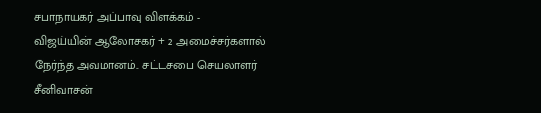சபாநாயகர் அப்பாவு விளக்கம் -
விஜய்யின் ஆலோசகர் + 2 அமைச்சர்களால் நேர்ந்த அவமானம்.. சட்டசபை செயலாளர் சீனிவாசன்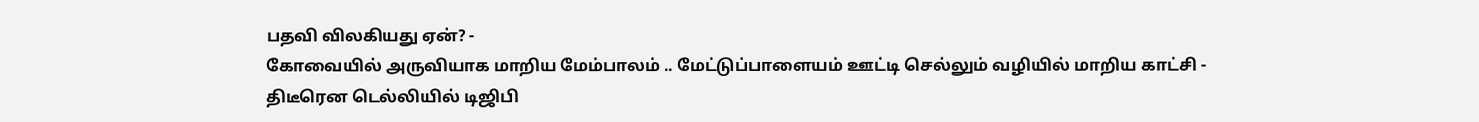பதவி விலகியது ஏன்? -
கோவையில் அருவியாக மாறிய மேம்பாலம் .. மேட்டுப்பாளையம் ஊட்டி செல்லும் வழியில் மாறிய காட்சி -
திடீரென டெல்லியில் டிஜிபி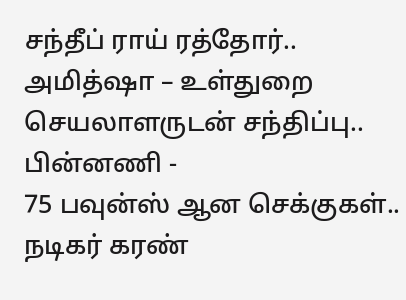சந்தீப் ராய் ரத்தோர்.. அமித்ஷா – உள்துறை செயலாளருடன் சந்திப்பு.. பின்னணி -
75 பவுன்ஸ் ஆன செக்குகள்.. நடிகர் கரண்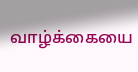வாழ்க்கையை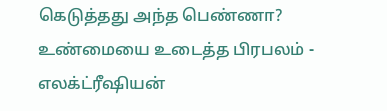கெடுத்தது அந்த பெண்ணா? உண்மையை உடைத்த பிரபலம் -
எலக்ட்ரீஷியன்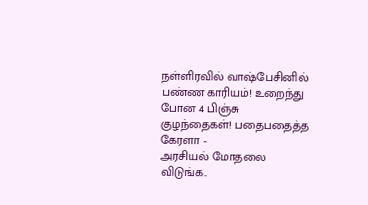நள்ளிரவில் வாஷ்பேசினில் பண்ண காரியம்! உறைந்து போன 4 பிஞ்சு குழந்தைகள்! பதைபதைத்த கேரளா -
அரசியல் மோதலை விடுங்க..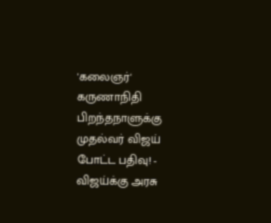'கலைஞர்' கருணாநிதி பிறந்தநாளுக்கு முதல்வர் விஜய் போட்ட பதிவு! -
விஜய்க்கு அரசு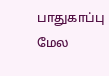பாதுகாப்பு மேல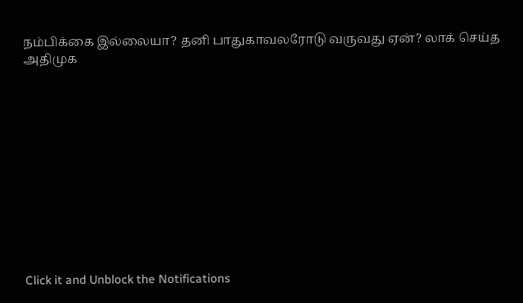நம்பிக்கை இல்லையா? தனி பாதுகாவலரோடு வருவது ஏன்? லாக் செய்த அதிமுக












Click it and Unblock the Notifications